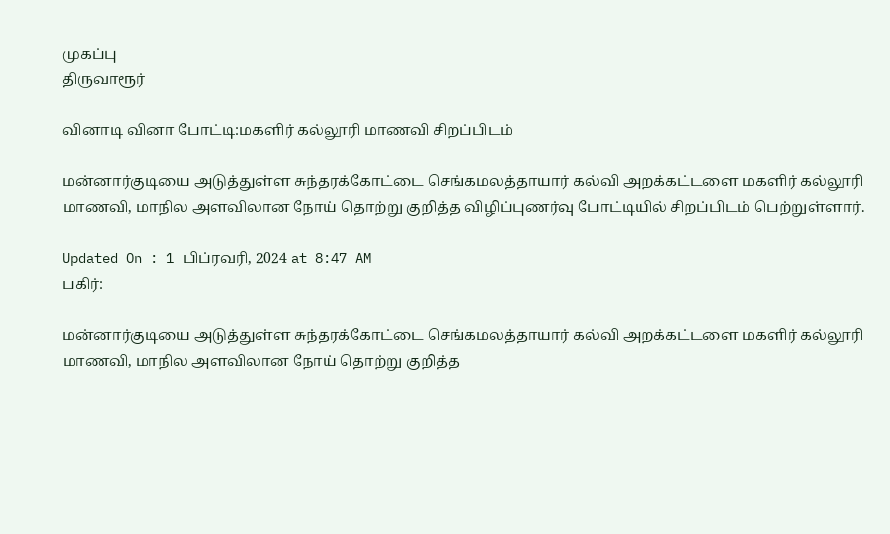முகப்பு
திருவாரூர்

வினாடி வினா போட்டி:மகளிர் கல்லூரி மாணவி சிறப்பிடம்

மன்னார்குடியை அடுத்துள்ள சுந்தரக்கோட்டை செங்கமலத்தாயார் கல்வி அறக்கட்டளை மகளிர் கல்லூரி மாணவி, மாநில அளவிலான நோய் தொற்று குறித்த விழிப்புணர்வு போட்டியில் சிறப்பிடம் பெற்றுள்ளார்.

Updated On : 1 பிப்ரவரி, 2024 at 8:47 AM
பகிர்:

மன்னார்குடியை அடுத்துள்ள சுந்தரக்கோட்டை செங்கமலத்தாயார் கல்வி அறக்கட்டளை மகளிர் கல்லூரி மாணவி, மாநில அளவிலான நோய் தொற்று குறித்த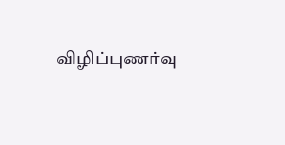விழிப்புணர்வு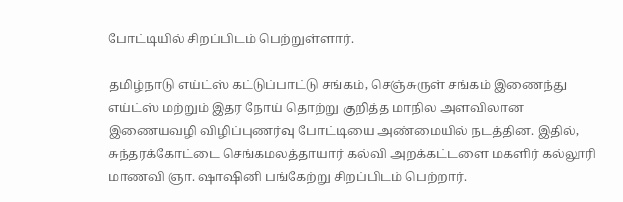போட்டியில் சிறப்பிடம் பெற்றுள்ளார்.

தமிழ்நாடு எய்ட்ஸ் கட்டுப்பாட்டு சங்கம், செஞ்சுருள் சங்கம் இணைந்து எய்ட்ஸ் மற்றும் இதர நோய் தொற்று குறித்த மாநில அளவிலான இணையவழி விழிப்புணர்வு போட்டியை அண்மையில் நடத்தின. இதில், சுந்தரக்கோட்டை செங்கமலத்தாயார் கல்வி அறக்கட்டளை மகளிர் கல்லூரி மாணவி ஞா. ஷாஷினி பங்கேற்று சிறப்பிடம் பெற்றார்.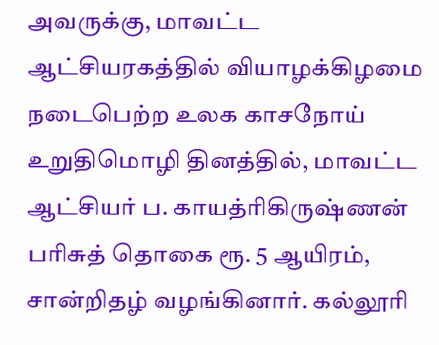அவருக்கு, மாவட்ட ஆட்சியரகத்தில் வியாழக்கிழமை நடைபெற்ற உலக காசநோய் உறுதிமொழி தினத்தில், மாவட்ட ஆட்சியர் ப. காயத்ரிகிருஷ்ணன் பரிசுத் தொகை ரூ. 5 ஆயிரம், சான்றிதழ் வழங்கினார். கல்லூரி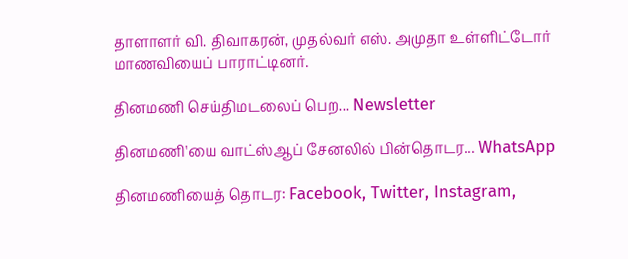தாளாளர் வி. திவாகரன், முதல்வர் எஸ். அமுதா உள்ளிட்டோர் மாணவியைப் பாராட்டினர்.

தினமணி செய்திமடலைப் பெற... Newsletter

தினமணி'யை வாட்ஸ்ஆப் சேனலில் பின்தொடர... WhatsApp

தினமணியைத் தொடர: Facebook, Twitter, Instagram,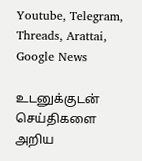Youtube, Telegram, Threads, Arattai, Google News

உடனுக்குடன் செய்திகளை அறிய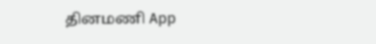தினமணி App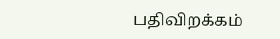பதிவிறக்கம்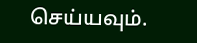செய்யவும்.